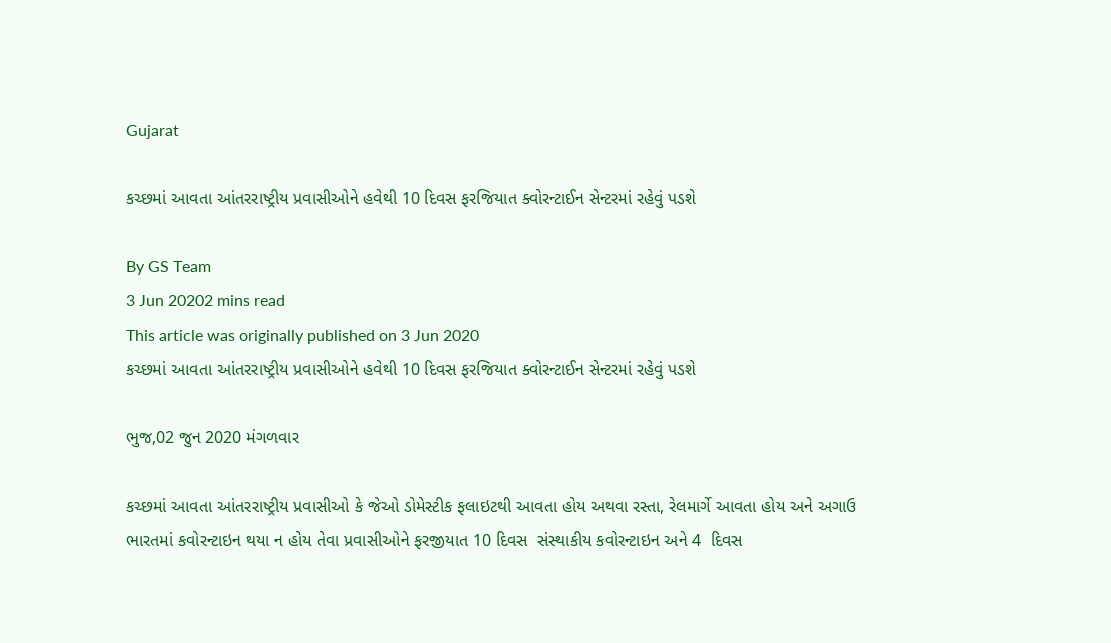Gujarat

કચ્છમાં આવતા આંતરરાષ્ટ્રીય પ્રવાસીઓને હવેથી 10 દિવસ ફરજિયાત ક્વોરન્ટાઈન સેન્ટરમાં રહેવું પડશે

By GS Team
3 Jun 20202 mins read
This article was originally published on 3 Jun 2020
કચ્છમાં આવતા આંતરરાષ્ટ્રીય પ્રવાસીઓને હવેથી 10 દિવસ ફરજિયાત ક્વોરન્ટાઈન સેન્ટરમાં રહેવું પડશે

ભુજ,02 જુન 2020 મંગળવાર

કચ્છમાં આવતા આંતરરાષ્ટ્રીય પ્રવાસીઓ કે જેઓ ડોમેસ્ટીક ફલાઇટથી આવતા હોય અથવા રસ્તા, રેલમાર્ગે આવતા હોય અને અગાઉ ભારતમાં કવોરન્ટાઇન થયા ન હોય તેવા પ્રવાસીઓને ફરજીયાત 10 દિવસ  સંસ્થાકીય કવોરન્ટાઇન અને 4  દિવસ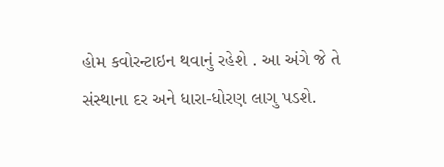હોમ કવોરન્ટાઇન થવાનું રહેશે . આ અંગે જે તે સંસ્થાના દર અને ધારા-ધોરણ લાગુ પડશે.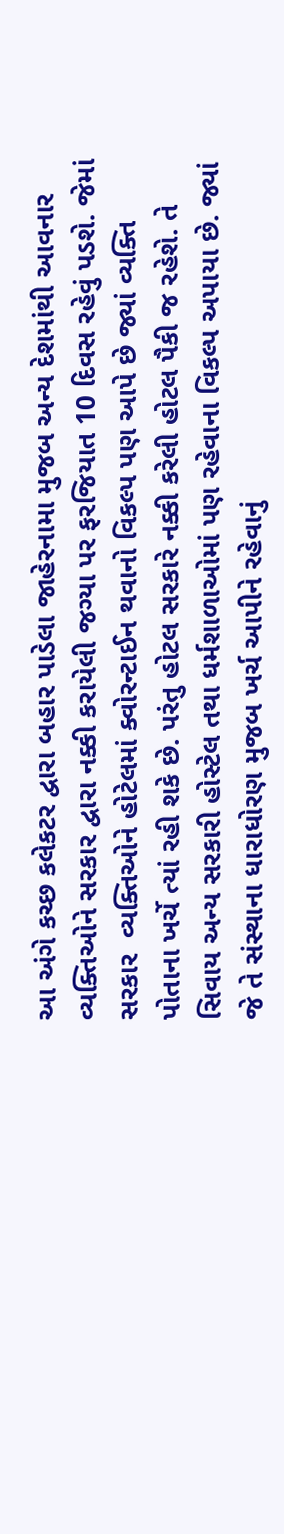આ અંગે કચ્છ કલેકટર દ્વારા બહાર પાડેલા જાહેરનામા મુજબ અન્ય દેશમાંથી આવનાર વ્યક્તિઓને સરકાર દ્વારા નક્કી કરાયેલી જગ્યા પર ફરજિયાત 10 દિવસ રહેવું પડશે. જેમાં સરકાર  વ્યક્તિઓને હોટેલમાં ક્વોરન્ટાઈન થવાનો વિકલ્પ પણ આપે છે જ્યાં વ્યક્તિ પોતાના ખર્ચે ત્યાં રહી શકે છે. પરંતુ હોટલ સરકારે નક્કી કરેલી હોટલ પૈકી જ રહેશે. તે સિવાય અન્ય સરકારી હોસ્ટેલ તથા ધર્મશાળાઓમાં પણ રહેવાના વિકલ્પ અપાયા છે. જ્યાં જે તે સંસ્થાના ધારાધોરણ મુજબ ખર્ચ આપીને રહેવાનું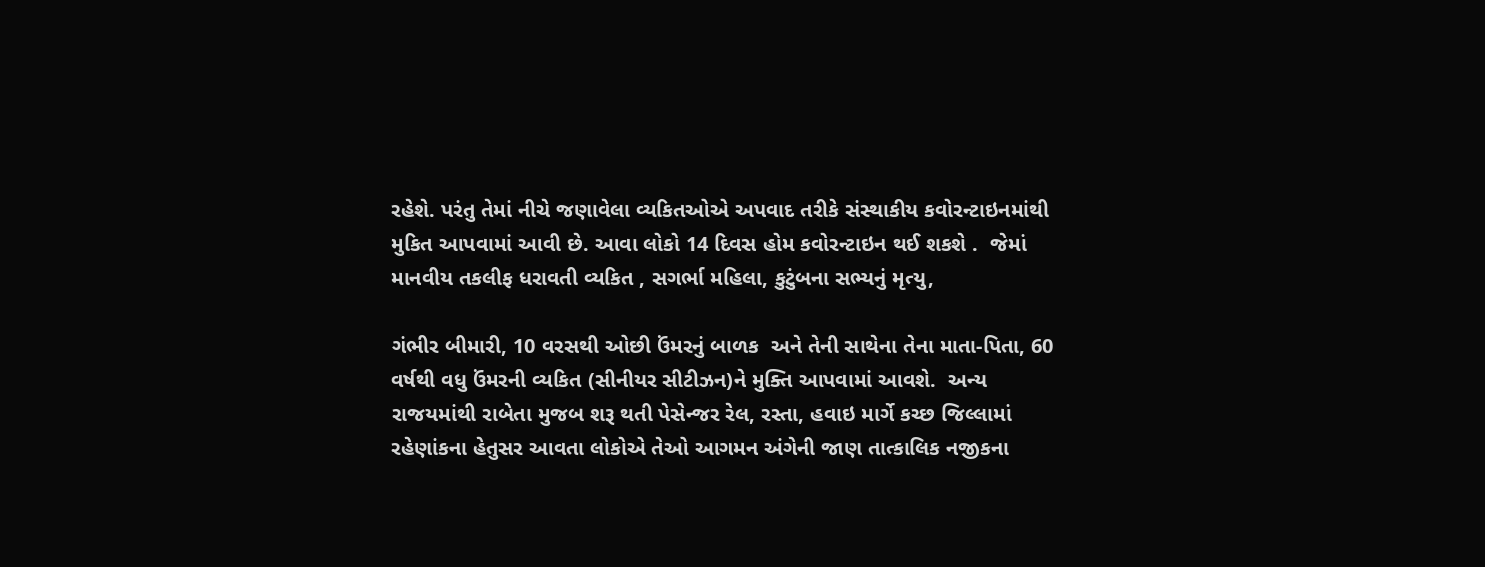રહેશે. પરંતુ તેમાં નીચે જણાવેલા વ્યકિતઓએ અપવાદ તરીકે સંસ્થાકીય કવોરન્ટાઇનમાંથી મુકિત આપવામાં આવી છે. આવા લોકો 14 દિવસ હોમ કવોરન્ટાઇન થઈ શકશે .  જેમાં  માનવીય તકલીફ ધરાવતી વ્યકિત , સગર્ભા મહિલા, કુટુંબના સભ્યનું મૃત્યુ,

ગંભીર બીમારી, 10 વરસથી ઓછી ઉંમરનું બાળક  અને તેની સાથેના તેના માતા-પિતા, 60 વર્ષથી વધુ ઉંમરની વ્યકિત (સીનીયર સીટીઝન)ને મુક્તિ આપવામાં આવશે.  અન્ય રાજયમાંથી રાબેતા મુજબ શરૂ થતી પેસેન્જર રેલ, રસ્તા, હવાઇ માર્ગે કચ્છ જિલ્લામાં રહેણાંકના હેતુસર આવતા લોકોએ તેઓ આગમન અંગેની જાણ તાત્કાલિક નજીકના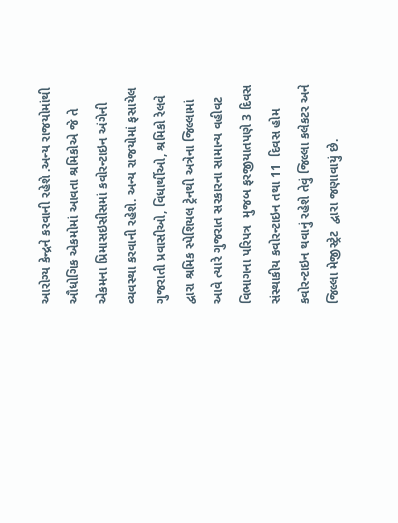આરોગ્ય કેન્દ્રને કરવાની રહેશે .અન્ય રાજયોમાંથી ઔધોગિક એકમોમાં આવતા શ્રમિકોએ જે તે એકમના પ્રિમાસઇસીસમાં કવોરન્ટાઇન અંગેની વ્યવસ્થા કરવાની રહેશે. અન્ય રાજયોમાં ફસાયેલ ગુજરાતી પ્રવાસીઓ, વિધાર્થીઓ, શ્રમિકો રેલવે દ્વારા શ્રમિક સ્પેશિયલ ટ્રેનથી અત્રેના જિલ્લામાં આવે ત્યારે ગુજરાત સરકારના સામાન્ય વહીવટ વિભાગના પરિપત્ર  મુજબ ફરજીયાતપણે 3 દિવસ સંસ્થાકીય કવોરન્ટાઇન તથા 11  દિવસ હોમ કવોરન્ટાઇન થવાનું રહેશે તેવું જિલ્લા કલેકટર અને જિલ્લા મેજીસ્ટ્રેટ  દ્વારા જણાવાયું છે.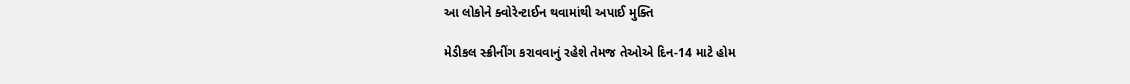આ લોકોને ક્વોરેન્ટાઈન થવામાંથી અપાઈ મુક્તિ

મેડીકલ સ્ક્રીનીંગ કરાવવાનું રહેશે તેમજ તેઓએ દિન-14 માટે હોમ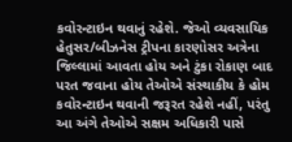કવોરન્ટાઇન થવાનું રહેશે. જેઓ વ્યવસાયિક હેતુસર/બીઝનેસ ટ્રીપના કારણોસર અત્રેના જિલ્લામાં આવતા હોય અને ટુંકા રોકાણ બાદ પરત જવાના હોય તેઓએ સંસ્થાકીય કે હોમ કવોરન્ટાઇન થવાની જરૂરત રહેશે નહીં, પરંતુ આ અંગે તેઓએ સક્ષમ અધિકારી પાસે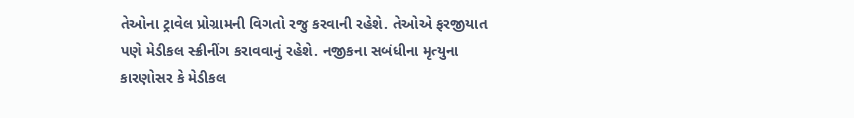તેઓના ટ્રાવેલ પ્રોગ્રામની વિગતો રજુ કરવાની રહેશે. તેઓએ ફરજીયાત પણે મેડીકલ સ્ક્રીનીંગ કરાવવાનું રહેશે. નજીકના સબંધીના મૃત્યુના કારણોસર કે મેડીકલ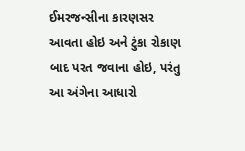ઈમરજન્સીના કારણસર આવતા હોઇ અને ટુંકા રોકાણ બાદ પરત જવાના હોઇ, પરંતુ આ અંગેના આધારો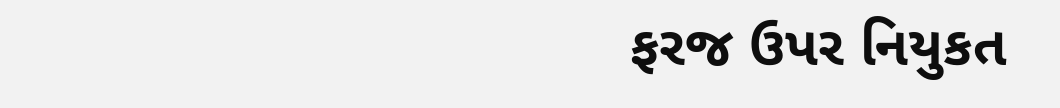ફરજ ઉપર નિયુકત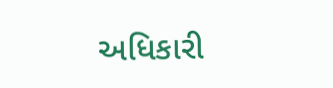અધિકારી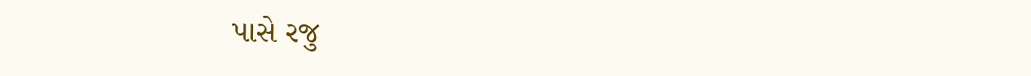પાસે રજુ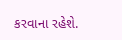કરવાના રહેશે.